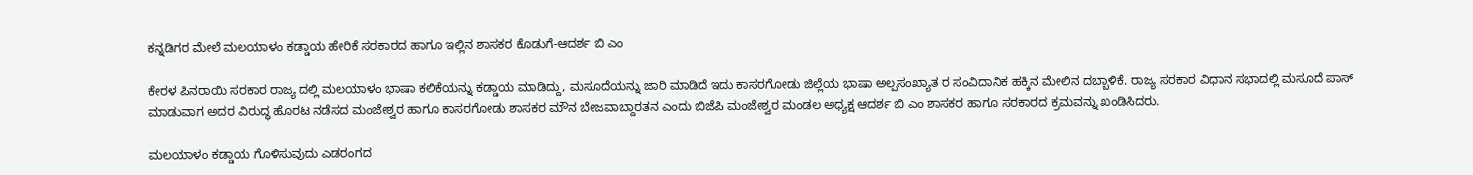ಕನ್ನಡಿಗರ ಮೇಲೆ ಮಲಯಾಳಂ ಕಡ್ಡಾಯ ಹೇರಿಕೆ ಸರಕಾರದ ಹಾಗೂ ಇಲ್ಲಿನ ಶಾಸಕರ ಕೊಡುಗೆ-ಆದರ್ಶ ಬಿ ಎಂ

ಕೇರಳ ಪಿನರಾಯಿ ಸರಕಾರ ರಾಜ್ಯ ದಲ್ಲಿ ಮಲಯಾಳಂ ಭಾಷಾ ಕಲಿಕೆಯನ್ನು ಕಡ್ಡಾಯ ಮಾಡಿದ್ದು, ಮಸೂದೆಯನ್ನು ಜಾರಿ ಮಾಡಿದೆ ಇದು ಕಾಸರಗೋಡು ಜಿಲ್ಲೆಯ ಭಾಷಾ ಅಲ್ಪಸಂಖ್ಯಾತ ರ ಸಂವಿದಾನಿಕ ಹಕ್ಕಿನ ಮೇಲಿನ ದಬ್ಬಾಳಿಕೆ. ರಾಜ್ಯ ಸರಕಾರ ವಿಧಾನ ಸಭಾದಲ್ಲಿ ಮಸೂದೆ ಪಾಸ್ ಮಾಡುವಾಗ ಅದರ ವಿರುದ್ಧ ಹೊರಟ ನಡೆಸದ ಮಂಜೇಶ್ವರ ಹಾಗೂ ಕಾಸರಗೋಡು ಶಾಸಕರ ಮೌನ ಬೇಜವಾಬ್ದಾರತನ ಎಂದು ಬಿಜೆಪಿ ಮಂಜೇಶ್ವರ ಮಂಡಲ ಅಧ್ಯಕ್ಷ ಆದರ್ಶ ಬಿ ಎಂ ಶಾಸಕರ ಹಾಗೂ ಸರಕಾರದ ಕ್ರಮವನ್ನು ಖಂಡಿಸಿದರು.

ಮಲಯಾಳಂ ಕಡ್ಡಾಯ ಗೊಳಿಸುವುದು ಎಡರಂಗದ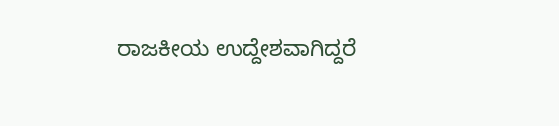ರಾಜಕೀಯ ಉದ್ದೇಶವಾಗಿದ್ದರೆ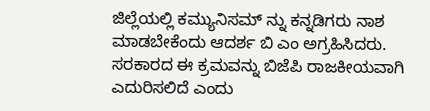ಜಿಲ್ಲೆಯಲ್ಲಿ ಕಮ್ಯುನಿಸಮ್ ನ್ನು ಕನ್ನಡಿಗರು ನಾಶ ಮಾಡಬೇಕೆಂದು ಆದರ್ಶ ಬಿ ಎಂ ಅಗ್ರಹಿಸಿದರು. ಸರಕಾರದ ಈ ಕ್ರಮವನ್ನು ಬಿಜೆಪಿ ರಾಜಕೀಯವಾಗಿ ಎದುರಿಸಲಿದೆ ಎಂದು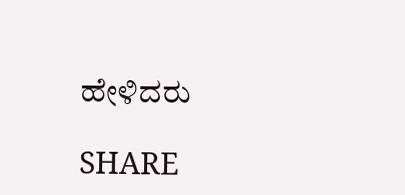ಹೇಳಿದರು

SHARE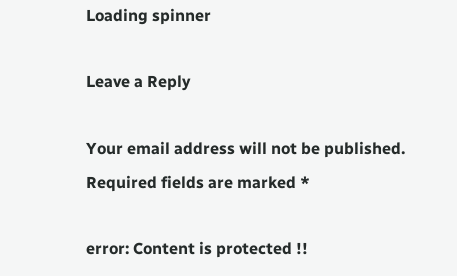Loading spinner

Leave a Reply

Your email address will not be published. Required fields are marked *

error: Content is protected !!